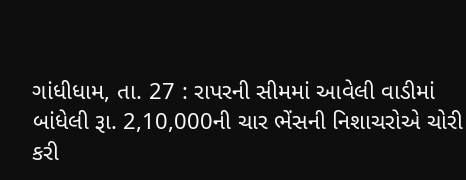ગાંધીધામ, તા. 27 : રાપરની સીમમાં આવેલી વાડીમાં
બાંધેલી રૂા. 2,10,000ની ચાર ભેંસની નિશાચરોએ ચોરી
કરી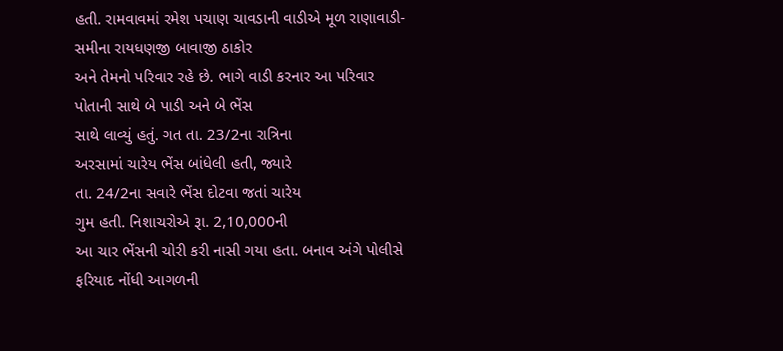હતી. રામવાવમાં રમેશ પચાણ ચાવડાની વાડીએ મૂળ રાણાવાડી-સમીના રાયધણજી બાવાજી ઠાકોર
અને તેમનો પરિવાર રહે છે. ભાગે વાડી કરનાર આ પરિવાર પોતાની સાથે બે પાડી અને બે ભેંસ
સાથે લાવ્યું હતું. ગત તા. 23/2ના રાત્રિના
અરસામાં ચારેય ભેંસ બાંધેલી હતી, જ્યારે
તા. 24/2ના સવારે ભેંસ દોટવા જતાં ચારેય
ગુમ હતી. નિશાચરોએ રૂા. 2,10,000ની
આ ચાર ભેંસની ચોરી કરી નાસી ગયા હતા. બનાવ અંગે પોલીસે ફરિયાદ નોંધી આગળની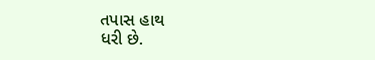તપાસ હાથ
ધરી છે.